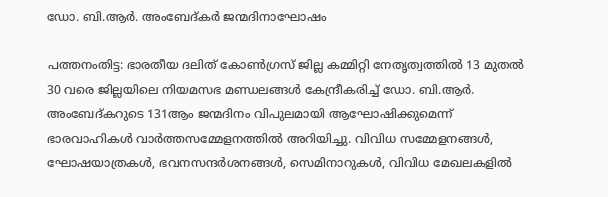ഡോ. ബി.ആർ. അംബേദ്കർ ജന്മദിനാഘോഷം

പത്തനംതിട്ട: ഭാരതീയ ദലിത് കോൺഗ്രസ് ജില്ല കമ്മിറ്റി നേതൃത്വത്തിൽ 13 മുതൽ 30 വരെ ജില്ലയിലെ നിയമസഭ മണ്ഡലങ്ങൾ കേന്ദ്രീകരിച്ച് ഡോ. ബി.ആർ. അംബേദ്കറുടെ 131ആം ജന്മദിനം വിപുലമായി ആഘോഷിക്കുമെന്ന് ഭാരവാഹികൾ വാർത്തസമ്മേളനത്തിൽ അറിയിച്ചു. വിവിധ സമ്മേളനങ്ങൾ, ഘോഷയാത്രകൾ, ഭവനസന്ദർശനങ്ങൾ, സെമിനാറുകൾ, വിവിധ മേഖലകളിൽ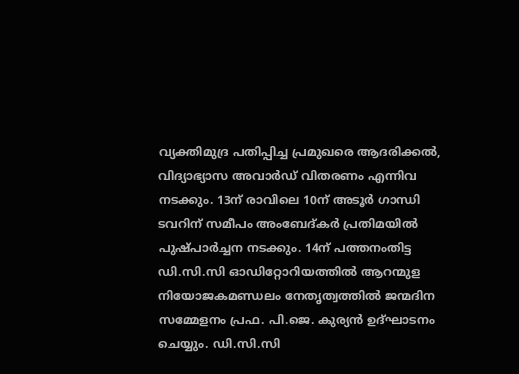വ്യക്തിമുദ്ര പതിപ്പിച്ച പ്രമുഖരെ ആദരിക്കൽ, വിദ്യാഭ്യാസ അവാർഡ് വിതരണം എന്നിവ നടക്കും. 13ന് രാവിലെ 10ന് അടൂർ ഗാന്ധി ടവറിന് സമീപം അംബേദ്കർ പ്രതിമയിൽ പുഷ്പാർച്ചന നടക്കും. 14ന് പത്തനംതിട്ട ഡി.സി.സി ഓഡിറ്റോറിയത്തിൽ ആറന്മുള നിയോജകമണ്ഡലം നേതൃത്വത്തിൽ ജന്മദിന സമ്മേളനം പ്രഫ. പി.ജെ. കുര്യൻ ഉദ്ഘാടനം ചെയ്യും. ഡി.സി.സി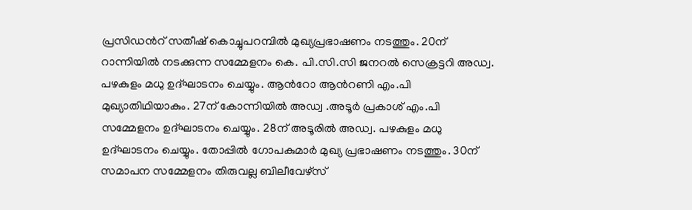പ്രസിഡന്‍റ് സതീഷ് കൊച്ചുപറമ്പിൽ മുഖ്യപ്രഭാഷണം നടത്തും. 20ന് റാന്നിയിൽ നടക്കുന്ന സമ്മേളനം കെ. പി.സി.സി ജനറൽ സെക്രട്ടറി അഡ്വ. പഴകുളം മധു ഉദ്ഘാടനം ചെയ്യും. ആന്‍റോ ആന്‍റണി എം.പി മുഖ്യാതിഥിയാകും. 27ന് കോന്നിയിൽ അഡ്വ .അടൂർ പ്രകാശ് എം.പി സമ്മേളനം ഉദ്ഘാടനം ചെയ്യും. 28ന് അടൂരിൽ അഡ്വ. പഴകുളം മധു ഉദ്ഘാടനം ചെയ്യും. തോപ്പിൽ ഗോപകുമാർ മുഖ്യ പ്രഭാഷണം നടത്തും. 30ന് സമാപന സമ്മേളനം തിരുവല്ല ബിലീവേഴ്സ്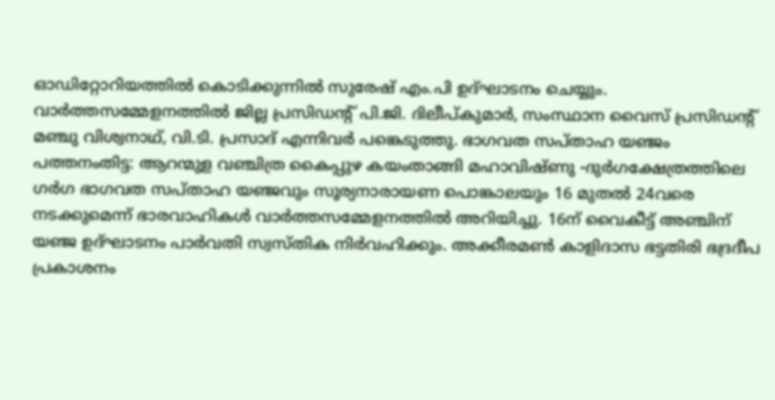ഓഡിറ്റോറിയത്തിൽ കൊടിക്കുന്നിൽ സുരേഷ് എം.പി ഉദ്ഘാടനം ചെയ്യും. വാർത്തസമ്മേളനത്തിൽ ജില്ല പ്രസിഡന്‍റ് പി.ജി. ദിലീപ്കുമാർ, സംസ്ഥാന വൈസ് പ്രസിഡന്‍റ് മഞ്ചു വിശ്വനാഥ്, വി.ടി. പ്രസാദ് എന്നിവർ പങ്കെടുത്തു. ഭാഗവത സപ്താഹ യഞ്ജം പത്തനംതിട്ട: ആറന്മുള വഞ്ചിത്ര കൈപ്പുഴ കയംതാങ്ങി മഹാവിഷ്ണു -ദുർഗക്ഷേത്രത്തിലെ ഗർഗ ഭാഗവത സപ്താഹ യഞ്ജവും സൂര്യനാരായണ പൊങ്കാലയും 16 മുതൽ 24വരെ നടക്കുമെന്ന് ഭാരവാഹികൾ വാർത്തസമ്മേളനത്തിൽ അറിയിച്ചു. 16ന് വൈകീട്ട് അഞ്ചിന് യഞ്ജ ഉദ്ഘാടനം പാർവതി സ്വസ്തിക നിർവഹിക്കും. അക്കീരമൺ കാളിദാസ ഭട്ടതിരി ഭദ്രദീപ പ്രകാശനം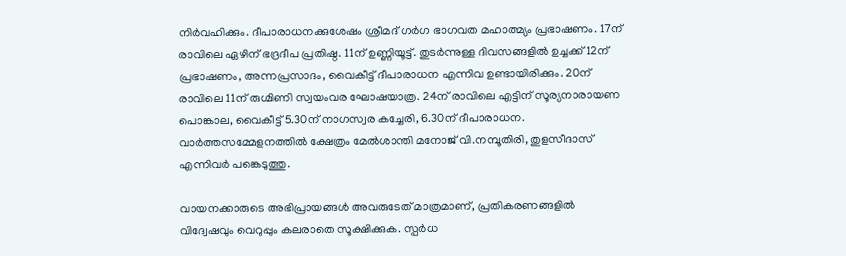നിർവഹിക്കും. ദീപാരാധനക്കുശേഷം ശ്രീമദ് ഗർഗ ഭാഗവത മഹാത്മ്യം പ്രഭാഷണം. 17ന് രാവിലെ ഏഴിന് ഭദ്രദീപ പ്രതിഷ്ഠ. 11ന് ഉണ്ണിയൂട്ട്. തുടർന്നുള്ള ദിവസങ്ങളിൽ ഉച്ചക്ക് 12ന് പ്രഭാഷണം, അന്നപ്രസാദം, വൈകീട്ട് ദീപാരാധന എന്നിവ ഉണ്ടായിരിക്കും. 20ന് രാവിലെ 11ന് രുഗ്മിണി സ്വയംവര ഘോഷയാത്ര. 24ന് രാവിലെ എട്ടിന് സൂര്യനാരായണ പൊങ്കാല, വൈകീട്ട് 5.30ന് നാഗസ്വര കച്ചേരി, 6.30ന് ദീപാരാധന. വാർത്തസമ്മേളനത്തിൽ ക്ഷേത്രം മേൽശാന്തി മനോജ് വി.നമ്പൂതിരി, തുളസീദാസ് എന്നിവർ പങ്കെടുത്തു.

വായനക്കാരുടെ അഭിപ്രായങ്ങള്‍ അവരുടേത് മാത്രമാണ്, പ്രതികരണങ്ങളിൽ വിദ്വേഷവും വെറുപ്പും കലരാതെ സൂക്ഷിക്കുക. സ്പർധ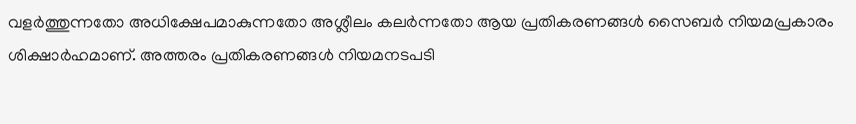വളർത്തുന്നതോ അധിക്ഷേപമാകുന്നതോ അശ്ലീലം കലർന്നതോ ആയ പ്രതികരണങ്ങൾ സൈബർ നിയമപ്രകാരം ശിക്ഷാർഹമാണ്. അത്തരം പ്രതികരണങ്ങൾ നിയമനടപടി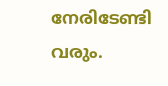നേരിടേണ്ടി വരും.